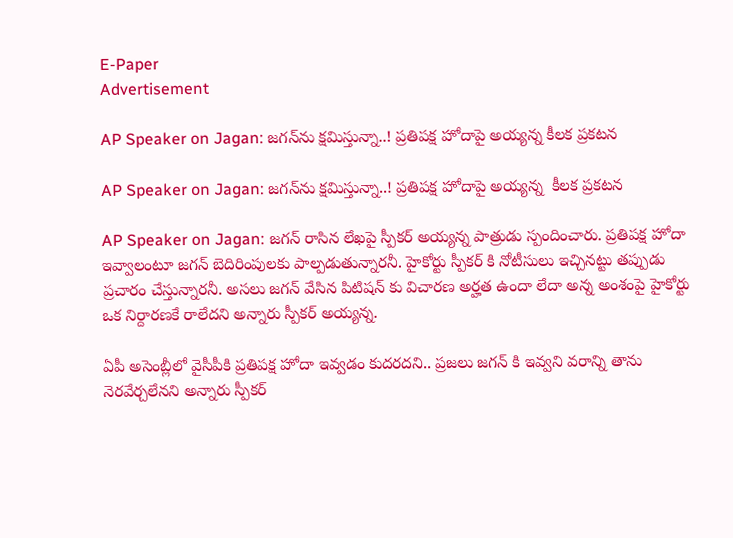E-Paper
Advertisement

AP Speaker on Jagan: జగన్‌ను క్షమిస్తున్నా..! ప్రతిపక్ష హోదాపై అయ్యన్న కీలక ప్రకటన

AP Speaker on Jagan: జగన్‌ను క్షమిస్తున్నా..! ప్రతిపక్ష హోదాపై అయ్యన్న  కీలక ప్రకటన

AP Speaker on Jagan: జగన్ రాసిన లేఖపై స్పీకర్ అయ్యన్న పాత్రుడు స్పందించారు. ప్రతిపక్ష హోదా ఇవ్వాలంటూ జగన్ బెదిరింపులకు పాల్పడుతున్నారనీ. హైకోర్టు స్పీకర్ కి నోటీసులు ఇచ్చినట్టు తప్పుడు ప్రచారం చేస్తున్నారనీ. అసలు జగన్ వేసిన పిటిషన్ కు విచారణ అర్హత ఉందా లేదా అన్న అంశంపై హైకోర్టు ఒక నిర్దారణకే రాలేదని అన్నారు స్పీకర్ అయ్యన్న.

ఏపీ అసెంబ్లీలో వైసీపీకి ప్రతిపక్ష హోదా ఇవ్వడం కుదరదని.. ప్రజలు జగన్ కి ఇవ్వని వరాన్ని తాను నెరవేర్చలేనని అన్నారు స్పీకర్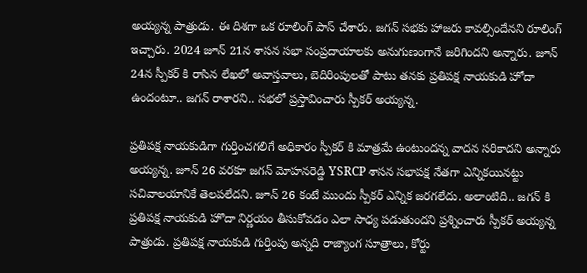అయ్యన్న పాత్రుడు. ఈ దిశగా ఒక రూలింగ్ పాస్ చేశారు. జగన్ సభకు హాజరు కావల్సిందేనని రూలింగ్ ఇచ్చారు. 2024 జూన్ 21న శాసన సభా సంప్రదాయాలకు అనుగుణంగానే జరిగిందని అన్నారు. జూన్ 24న స్పీకర్ కి రాసిన లేఖలో అవాస్తవాలు, బెదిరింపులతో పాటు తనకు ప్రతిపక్ష నాయకుడి హోదా ఉందంటూ.. జగన్ రాశారని.. సభలో ప్రస్తావించారు స్పీకర్ అయ్యన్న.

ప్రతిపక్ష నాయకుడిగా గుర్తించగలిగే అధికారం స్పీకర్ కి మాత్రమే ఉంటుందన్న వాదన సరికాదని అన్నారు అయ్యన్న. జూన్ 26 వరకూ జగన్ మోహనరెడ్డి YSRCP శాసన సభాపక్ష నేతగా ఎన్నికయినట్టు సచివాలయానికే తెలపలేదని. జూన్ 26 కంటే ముందు స్పీకర్ ఎన్నిక జరగలేదు. అలాంటిది.. జగన్ కి ప్రతిపక్ష నాయకుడి హొదా నిర్ణయం తీసుకోవడం ఎలా సాధ్య పడుతుందని ప్రశ్నించారు స్పీకర్ అయ్యన్న పాత్రుడు. ప్రతిపక్ష నాయకుడి గుర్తింపు అన్నది రాజ్యాంగ సూత్రాలు, కోర్టు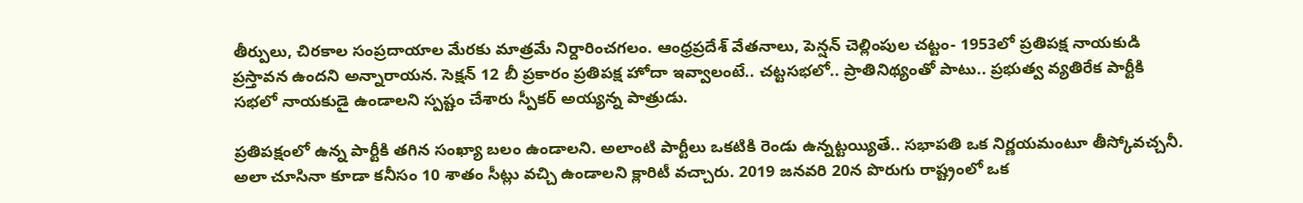తీర్పులు, చిరకాల సంప్రదాయాల మేరకు మాత్రమే నిర్దారించగలం. ఆంధ్రప్రదేశ్ వేతనాలు, పెన్షన్ చెల్లింపుల చట్టం- 1953లో ప్రతిపక్ష నాయకుడి ప్రస్తావన ఉందని అన్నారాయన. సెక్షన్ 12 బీ ప్రకారం ప్రతిపక్ష హోదా ఇవ్వాలంటే.. చట్టసభలో.. ప్రాతినిథ్యంతో పాటు.. ప్రభుత్వ వ్యతిరేక పార్టీకి సభలో నాయకుడై ఉండాలని స్పష్టం చేశారు స్పీకర్ అయ్యన్న పాత్రుడు.

ప్రతిపక్షంలో ఉన్న పార్టీకి తగిన సంఖ్యా బలం ఉండాలని. అలాంటి పార్టీలు ఒకటికి రెండు ఉన్నట్టయ్యితే.. సభాపతి ఒక నిర్ణయమంటూ తీస్కోవచ్చనీ. అలా చూసినా కూడా కనీసం 10 శాతం సీట్లు వచ్చి ఉండాలని క్లారిటీ వచ్చారు. 2019 జనవరి 20న పొరుగు రాష్ట్రంలో ఒక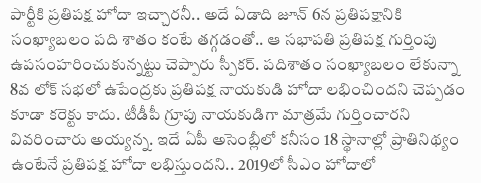పార్టీకి ప్రతిపక్ష హోదా ఇచ్చారనీ.. అదే ఏడాది జూన్ 6న ప్రతిపక్షానికి సంఖ్యాబలం పది శాతం కంటే తగ్గడంతో.. ఆ సభాపతి ప్రతిపక్ష గుర్తింపు ఉపసంహరించుకున్నట్టు చెప్పారు స్పీకర్. పదిశాతం సంఖ్యాబలం లేకున్నా 8వ లోక్ సభలో ఉపేంద్రకు ప్రతిపక్ష నాయకుడి హోదా లభించిందని చెప్పడం కూడా కరెక్టు కాదు. టీడీపీ గ్రూపు నాయకుడిగా మాత్రమే గుర్తించారని వివరించారు అయ్యన్న. ఇదే ఏపీ అసెంబ్లీలో కనీసం 18 స్థానాల్లో ప్రాతినిథ్యం ఉంటేనే ప్రతిపక్ష హోదా లభిస్తుందని.. 2019లో సీఎం హోదాలో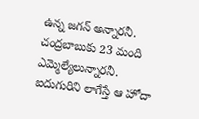ఉన్న జగన్ అన్నారనీ. చంద్రబాబుకు 23 మంది ఎమ్మెల్యేలున్నారనీ. ఐదుగురిని లాగేస్తే ఆ హోదా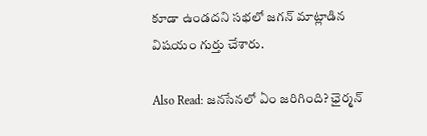కూడా ఉండదని సభలో జగన్ మాట్లాడిన విషయం గుర్తు చేశారు.

Also Read: జనసేనలో ఏం జరిగింది? ఛైర్మన్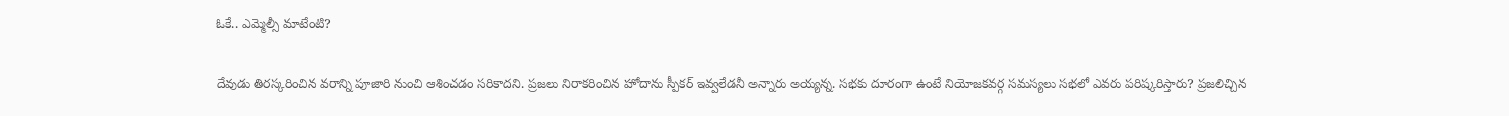ఓకే.. ఎమ్మెల్సీ మాటేంటి?

దేవుడు తిరస్కరించిన వరాన్ని పూజారి నుంచి ఆశించడం సరికాదని. ప్రజలు నిరాకరించిన హోదాను స్పీకర్ ఇవ్వలేడనీ అన్నారు అయ్యన్న. సభకు దూరంగా ఉంటే నియోజకవర్గ సమస్యలు సభలో ఎవరు పరిష్కరిస్తారు? ప్రజలిచ్చిన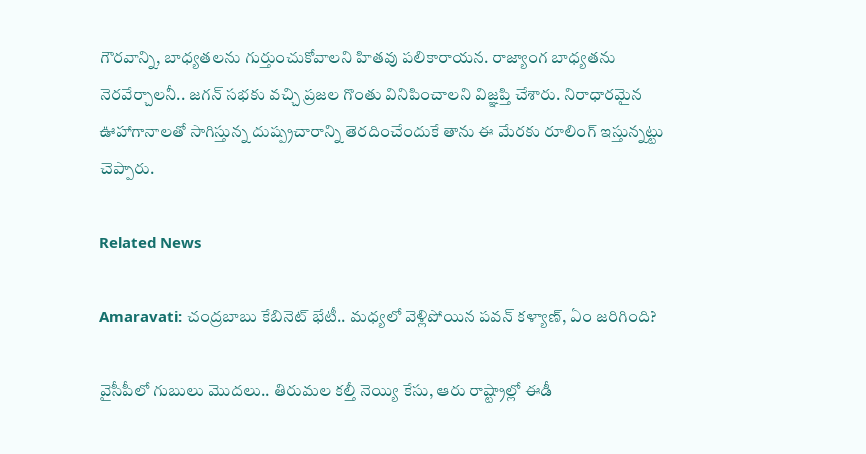గౌరవాన్ని, బాధ్యతలను గుర్తుంచుకోవాలని హితవు పలికారాయన. రాజ్యాంగ బాధ్యతను నెరవేర్చాలనీ.. జగన్ సభకు వచ్చి ప్రజల గొంతు వినిపించాలని విజ్ఞప్తి చేశారు. నిరాధారమైన ఊహాగానాలతో సాగిస్తున్న దుష్ప్రచారాన్ని తెరదించేందుకే తాను ఈ మేరకు రూలింగ్ ఇస్తున్నట్టు చెప్పారు.

Related News

Amaravati: చంద్రబాబు కేబినెట్ భేటీ.. మధ్యలో వెళ్లిపోయిన పవన్ కళ్యాణ్, ఏం జరిగింది?

వైసీపీలో గుబులు మొదలు.. తిరుమల కల్తీ నెయ్యి కేసు, ఆరు రాష్ట్రాల్లో ఈడీ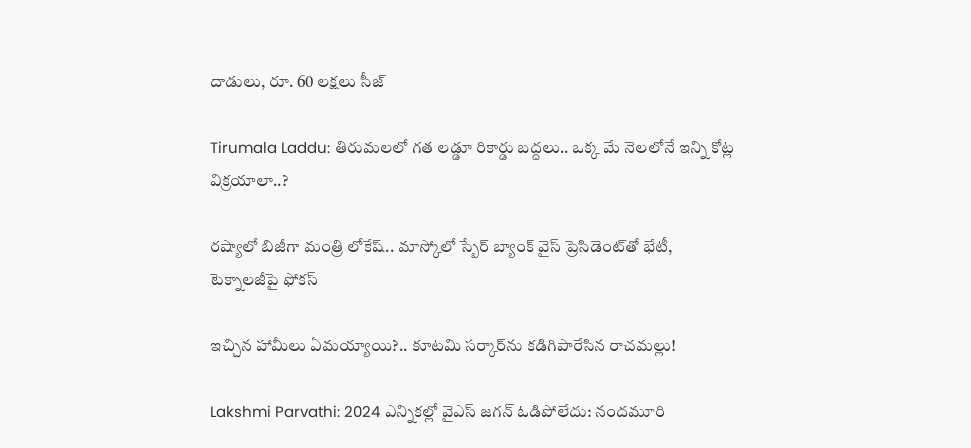దాడులు, రూ. 60 లక్షలు సీజ్

Tirumala Laddu: తిరుమలలో గత లడ్డూ రికార్డు బద్దలు.. ఒక్క మే నెలలోనే ఇన్ని కోట్ల విక్రయాలా..?

రష్యాలో బిజీగా మంత్రి లోకేష్.. మాస్కోలో స్బేర్‌ బ్యాంక్ వైస్ ప్రెసిడెంట్‌తో భేటీ, టెక్నాలజీపై ఫోకస్

ఇచ్చిన హామీలు ఏమయ్యాయి?.. కూటమి సర్కార్‌ను కడిగిపారేసిన రాచమల్లు!

Lakshmi Parvathi: 2024 ఎన్నికల్లో వైఎస్ జగన్ ఓడిపోలేదు: నందమూరి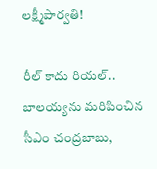లక్ష్మీపార్వతి!

రీల్ కాదు రియల్.. బాలయ్యను మరిపించిన సీఎం చంద్రబాబు,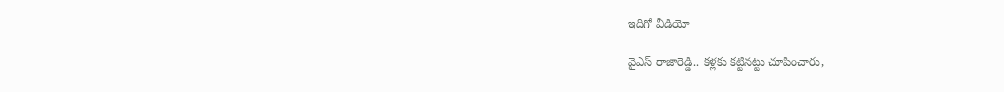ఇదిగో వీడియో

వైఎస్ రాజారెడ్డి.. కళ్లకు కట్టినట్టు చూపించారు,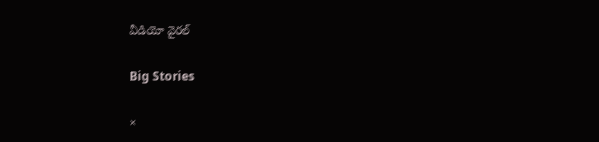వీడియో వైరల్

Big Stories

×